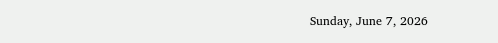Sunday, June 7, 2026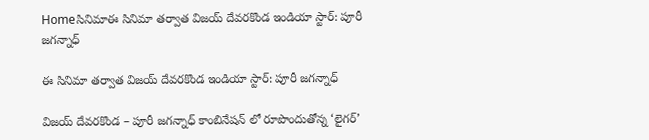Homeసినిమాఈ సినిమా తర్వాత విజయ్ దేవరకొండ ఇండియా స్టార్: పూరీ జగన్నాధ్

ఈ సినిమా తర్వాత విజయ్ దేవరకొండ ఇండియా స్టార్: పూరీ జగన్నాధ్

విజయ్ దేవరకొండ – పూరీ జగన్నాధ్ కాంబినేషన్ లో రూపొందుతోన్న ‘లైగర్’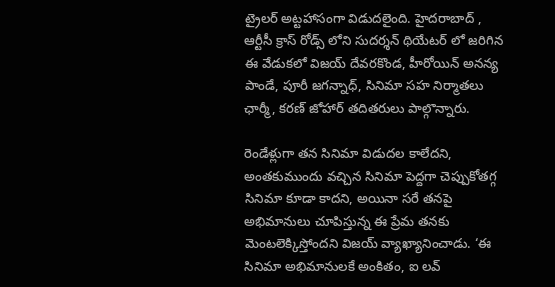ట్రైలర్ అట్టహాసంగా విడుదలైంది. హైదరాబాద్ , ఆర్టీసీ క్రాస్ రోడ్స్ లోని సుదర్శన్ థియేటర్ లో జరిగిన ఈ వేడుకలో విజయ్ దేవరకొండ, హీరోయిన్ అనన్య పాండే, పూరీ జగన్నాధ్, సినిమా సహ నిర్మాతలు ఛార్మీ, కరణ్ జోహార్ తదితరులు పాల్గొన్నారు.

రెండేళ్లుగా తన సినిమా విడుదల కాలేదని, అంతకుముందు వచ్చిన సినిమా పెద్దగా చెప్పుకోతగ్గ సినిమా కూడా కాదని, అయినా సరే తనపై అభిమానులు చూపిస్తున్న ఈ ప్రేమ తనకు మెంటలెక్కిస్తోందని విజయ్ వ్యాఖ్యానించాడు. ‘ఈ సినిమా అభిమానులకే అంకితం, ఐ లవ్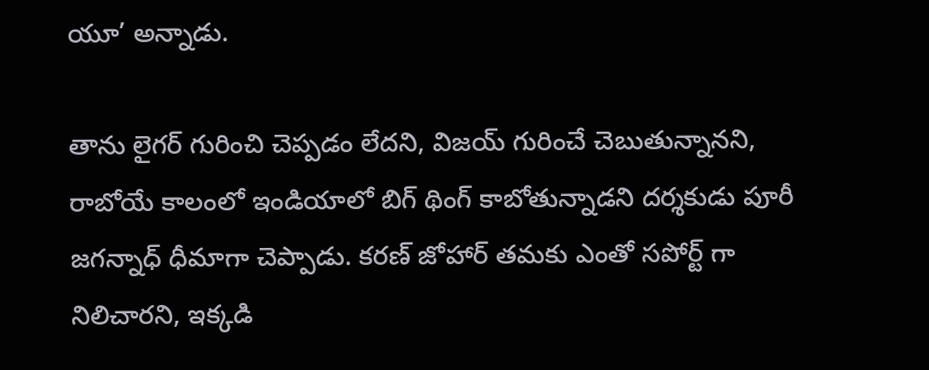యూ’ అన్నాడు.

తాను లైగర్ గురించి చెప్పడం లేదని, విజయ్ గురించే చెబుతున్నానని, రాబోయే కాలంలో ఇండియాలో బిగ్ థింగ్ కాబోతున్నాడని దర్శకుడు పూరీ జగన్నాధ్ ధీమాగా చెప్పాడు. కరణ్ జోహార్ తమకు ఎంతో సపోర్ట్ గా నిలిచారని, ఇక్కడి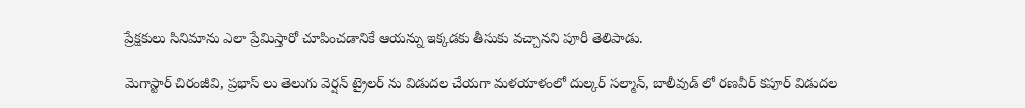ప్రేక్షకులు సినిమాను ఎలా ప్రేమిస్తారో చూపించడానికే ఆయన్ను ఇక్కడకు తీసుకు వచ్చానని పూరీ తెలిపాడు.

మెగాస్టార్ చిరంజీవి, ప్రభాస్ లు తెలుగు వెర్షన్ ట్రైలర్ ను విడుదల చేయగా మళయాళంలో దుల్కర్ సల్మాన్, బాలీవుడ్ లో రణవీర్ కపూర్ విడుదల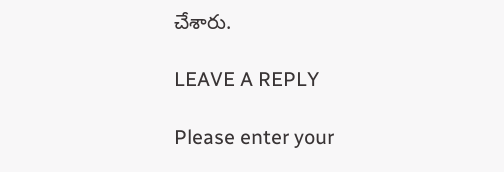చేశారు.

LEAVE A REPLY

Please enter your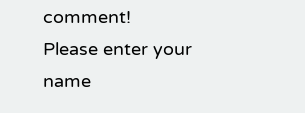comment!
Please enter your name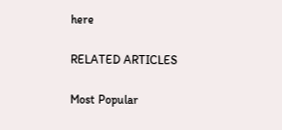here

RELATED ARTICLES

Most Popular